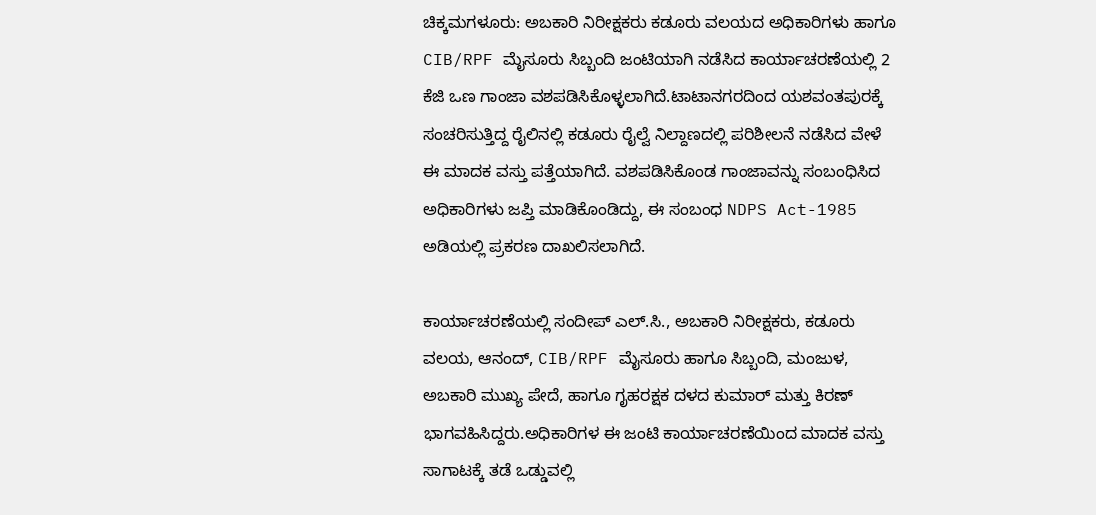ಚಿಕ್ಕಮಗಳೂರು: ಅಬಕಾರಿ ನಿರೀಕ್ಷಕರು ಕಡೂರು ವಲಯದ ಅಧಿಕಾರಿಗಳು ಹಾಗೂ CIB/RPF ಮೈಸೂರು ಸಿಬ್ಬಂದಿ ಜಂಟಿಯಾಗಿ ನಡೆಸಿದ ಕಾರ್ಯಾಚರಣೆಯಲ್ಲಿ 2 ಕೆಜಿ ಒಣ ಗಾಂಜಾ ವಶಪಡಿಸಿಕೊಳ್ಳಲಾಗಿದೆ.ಟಾಟಾನಗರದಿಂದ ಯಶವಂತಪುರಕ್ಕೆ ಸಂಚರಿಸುತ್ತಿದ್ದ ರೈಲಿನಲ್ಲಿ ಕಡೂರು ರೈಲ್ವೆ ನಿಲ್ದಾಣದಲ್ಲಿ ಪರಿಶೀಲನೆ ನಡೆಸಿದ ವೇಳೆ ಈ ಮಾದಕ ವಸ್ತು ಪತ್ತೆಯಾಗಿದೆ. ವಶಪಡಿಸಿಕೊಂಡ ಗಾಂಜಾವನ್ನು ಸಂಬಂಧಿಸಿದ ಅಧಿಕಾರಿಗಳು ಜಪ್ತಿ ಮಾಡಿಕೊಂಡಿದ್ದು, ಈ ಸಂಬಂಧ NDPS Act-1985 ಅಡಿಯಲ್ಲಿ ಪ್ರಕರಣ ದಾಖಲಿಸಲಾಗಿದೆ.

ಕಾರ್ಯಾಚರಣೆಯಲ್ಲಿ ಸಂದೀಪ್ ಎಲ್.ಸಿ., ಅಬಕಾರಿ ನಿರೀಕ್ಷಕರು, ಕಡೂರು ವಲಯ, ಆನಂದ್, CIB/RPF ಮೈಸೂರು ಹಾಗೂ ಸಿಬ್ಬಂದಿ, ಮಂಜುಳ, ಅಬಕಾರಿ ಮುಖ್ಯ ಪೇದೆ, ಹಾಗೂ ಗೃಹರಕ್ಷಕ ದಳದ ಕುಮಾರ್ ಮತ್ತು ಕಿರಣ್ ಭಾಗವಹಿಸಿದ್ದರು.ಅಧಿಕಾರಿಗಳ ಈ ಜಂಟಿ ಕಾರ್ಯಾಚರಣೆಯಿಂದ ಮಾದಕ ವಸ್ತು ಸಾಗಾಟಕ್ಕೆ ತಡೆ ಒಡ್ಡುವಲ್ಲಿ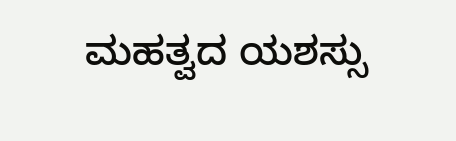ಮಹತ್ವದ ಯಶಸ್ಸು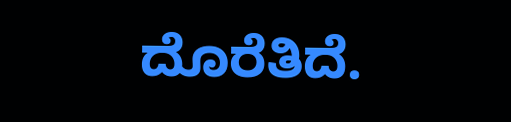ದೊರೆತಿದೆ.